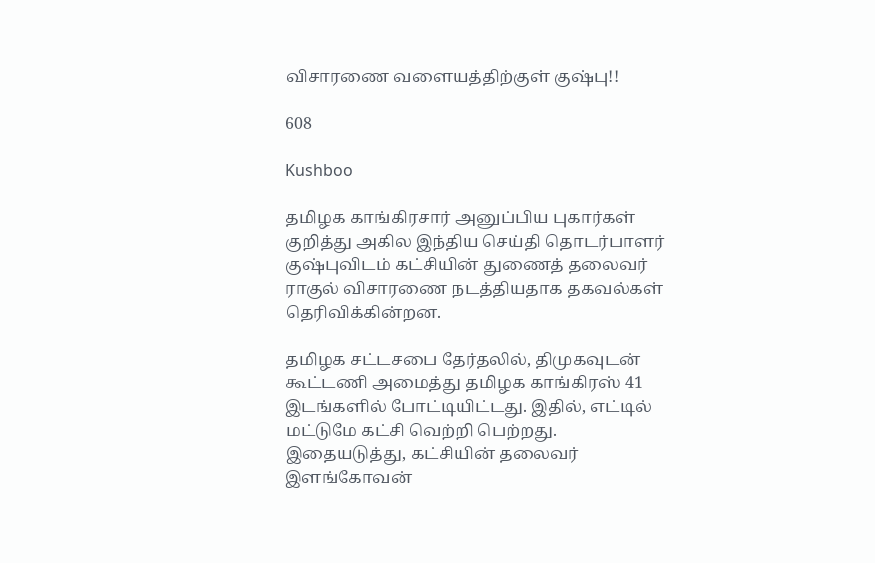விசாரணை வளையத்திற்குள் குஷ்பு!!

608

Kushboo

தமிழக காங்கிரசார் அனுப்பிய புகார்கள் குறித்து அகில இந்திய செய்தி தொடர்பாளர் குஷ்புவிடம் கட்சியின் துணைத் தலைவர் ராகுல் விசாரணை நடத்தியதாக தகவல்கள் தெரிவிக்கின்றன.

தமிழக சட்டசபை தேர்தலில், திமுகவுடன் கூட்டணி அமைத்து தமிழக காங்கிரஸ் 41 இடங்களில் போட்டியிட்டது. இதில், எட்டில் மட்டுமே கட்சி வெற்றி பெற்றது. இதையடுத்து, கட்சியின் தலைவர் இளங்கோவன்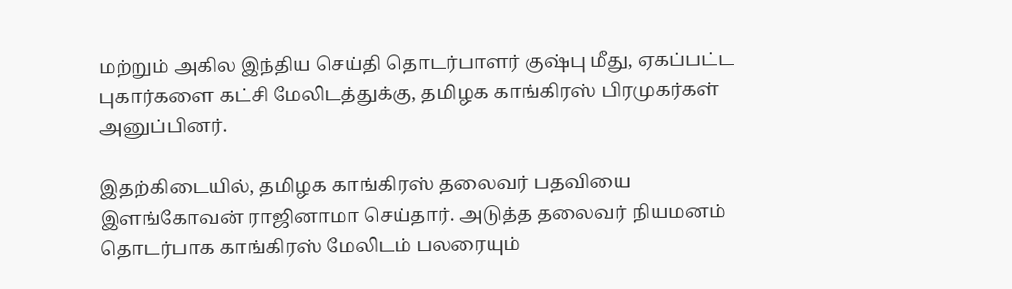மற்றும் அகில இந்திய செய்தி தொடர்பாளர் குஷ்பு மீது, ஏகப்பட்ட புகார்களை கட்சி மேலிடத்துக்கு, தமிழக காங்கிரஸ் பிரமுகர்கள் அனுப்பினர்.

இதற்கிடையில், தமிழக காங்கிரஸ் தலைவர் பதவியை இளங்கோவன் ராஜினாமா செய்தார். அடுத்த தலைவர் நியமனம் தொடர்பாக காங்கிரஸ் மேலிடம் பலரையும்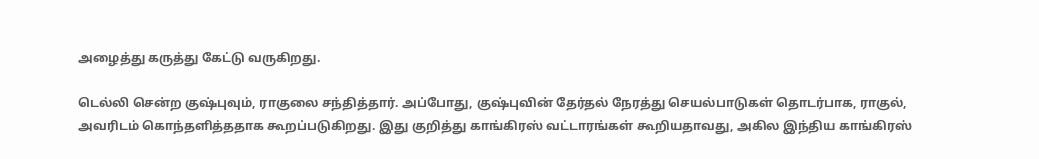அழைத்து கருத்து கேட்டு வருகிறது.

டெல்லி சென்ற குஷ்புவும், ராகுலை சந்தித்தார். அப்போது, குஷ்புவின் தேர்தல் நேரத்து செயல்பாடுகள் தொடர்பாக, ராகுல், அவரிடம் கொந்தளித்ததாக கூறப்படுகிறது. இது குறித்து காங்கிரஸ் வட்டாரங்கள் கூறியதாவது, அகில இந்திய காங்கிரஸ்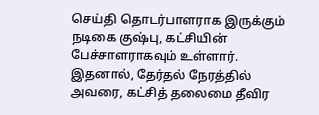செய்தி தொடர்பாளராக இருக்கும் நடிகை குஷ்பு, கட்சியின் பேச்சாளராகவும் உள்ளார். இதனால், தேர்தல் நேரத்தில் அவரை, கட்சித் தலைமை தீவிர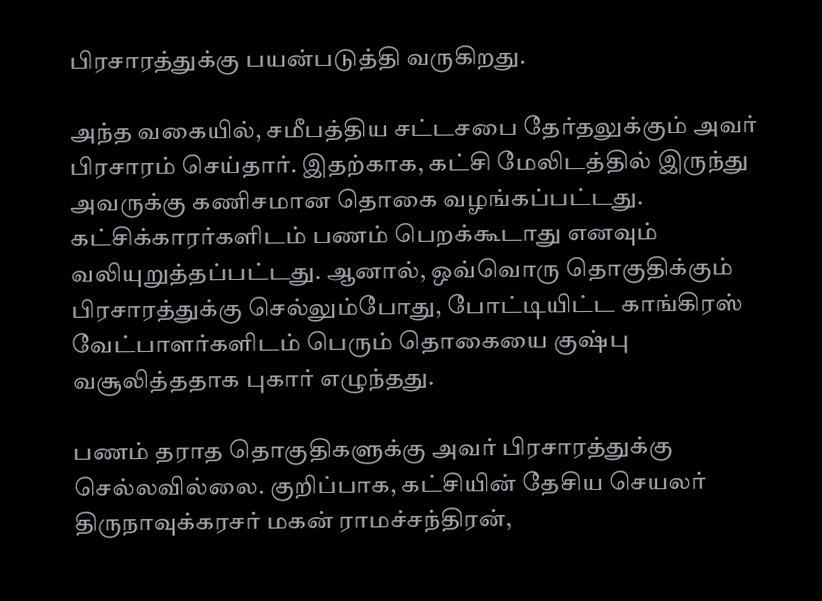பிரசாரத்துக்கு பயன்படுத்தி வருகிறது.

அந்த வகையில், சமீபத்திய சட்டசபை தேர்தலுக்கும் அவர் பிரசாரம் செய்தார். இதற்காக, கட்சி மேலிடத்தில் இருந்து அவருக்கு கணிசமான தொகை வழங்கப்பட்டது. கட்சிக்காரர்களிடம் பணம் பெறக்கூடாது எனவும் வலியுறுத்தப்பட்டது. ஆனால், ஒவ்வொரு தொகுதிக்கும் பிரசாரத்துக்கு செல்லும்போது, போட்டியிட்ட காங்கிரஸ் வேட்பாளர்களிடம் பெரும் தொகையை குஷ்பு வசூலித்ததாக புகார் எழுந்தது.

பணம் தராத தொகுதிகளுக்கு அவர் பிரசாரத்துக்கு செல்லவில்லை. குறிப்பாக, கட்சியின் தேசிய செயலர் திருநாவுக்கரசர் மகன் ராமச்சந்திரன்,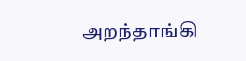அறந்தாங்கி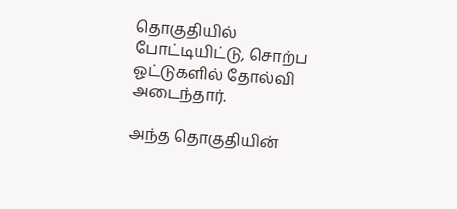தொகுதியில் போட்டியிட்டு, சொற்ப ஓட்டுகளில் தோல்வி அடைந்தார்.

அந்த தொகுதியின்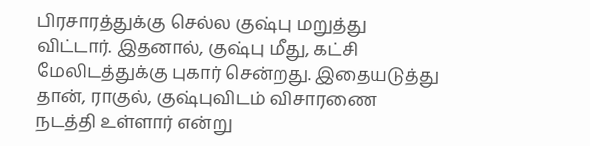பிரசாரத்துக்கு செல்ல குஷ்பு மறுத்து விட்டார். இதனால், குஷ்பு மீது, கட்சி மேலிடத்துக்கு புகார் சென்றது. இதையடுத்து தான், ராகுல், குஷ்புவிடம் விசாரணை நடத்தி உள்ளார் என்று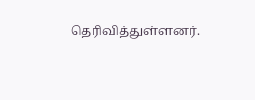தெரிவித்துள்ளனர்.